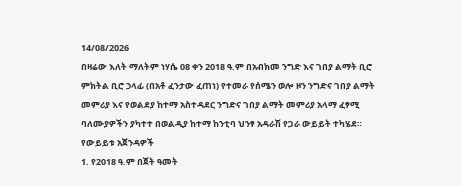14/08/2026
በዛሬው እለት ማለትም ነሃሴ 08 ቀን 2018 ዓ.ም በአብክመ ንግድ እና ገበያ ልማት ቢሮ ምክትል ቢሮ ኃላፊ (በአቶ ፈንታው ፈጠነ) የተመራ የሰሜን ወሎ ዞን ንግድና ገበያ ልማት መምሪያ እና የወልደያ ከተማ አስተዳደር ንግድና ገበያ ልማት መምሪያ አላማ ፈፃሚ ባለሙያዎችን ያካተተ በወልዲያ ከተማ ከንቲባ ህንፃ አዳራሽ የጋራ ውይይት ተካሄደ።
የውይይቱ አጀንዳዎች
1. የ2018 ዓ.ም በጀት ዓመት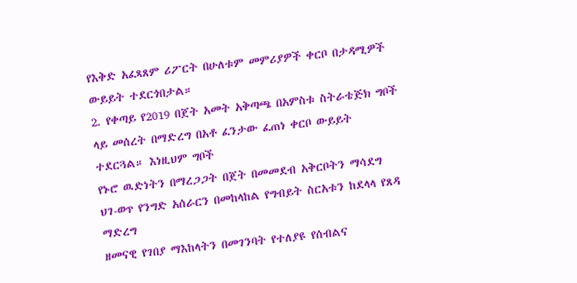የእቅድ አፈጻጸም ሪፖርት በሁለቱም መምሪያዎች ቀርቦ በታዳሚዎች ውይይት ተደርጎበታል።
2. የቀጣይ የ2019 በጀት አመት አቅጣጫ በአምስቱ ስትራቴጅክ ግቦች ላይ መሰረት በማድረግ በአቶ ፈንታው ፈጠነ ቀርቦ ውይይት ተደርጓል። እነዚህም ግቦች
የኑሮ ዉድነትን በማረጋጋት በጀት በመመደብ አቅርቦትን ማሳደግ
ህገ-ወጥ የንግድ አሰራርን በመከላከል የግብይት ስርአቱን ከደላላ የጸዳ ማድረግ
ዘመናዊ የገበያ ማእከላትን በመገንባት የተለያዩ የሰብልና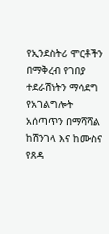የኢንደስትሪ ሞርቶችን በማቅረብ የገበያ ተደራሽነትን ማሳደግ
የአገልግሎት አሰጣጥን በማሻሻል ከሽንገላ እና ከሙስና የጸዳ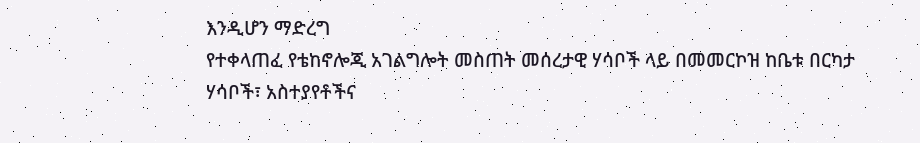እንዲሆን ማድረግ
የተቀላጠፈ የቴከኖሎጂ አገልግሎት መስጠት መሰረታዊ ሃሳቦች ላይ በመመርኮዝ ከቤቱ በርካታ ሃሳቦች፣ አስተያየቶችና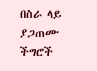በስራ ላይ ያጋጠሙ ችግሮች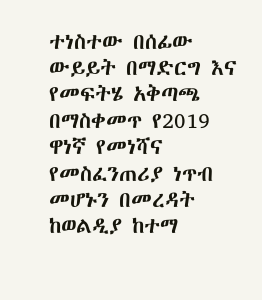ተነስተው በሰፊው ውይይት በማድርግ እና የመፍትሄ አቅጣጫ በማስቀመጥ የ2019 ዋነኛ የመነሻና የመስፈንጠሪያ ነጥብ መሆኑን በመረዳት ከወልዲያ ከተማ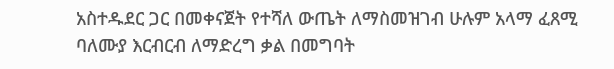አስተዱደር ጋር በመቀናጀት የተሻለ ውጤት ለማስመዝገብ ሁሉም አላማ ፈጸሚ ባለሙያ እርብርብ ለማድረግ ቃል በመግባት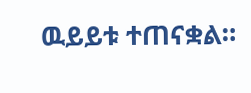ዉይይቱ ተጠናቋል።